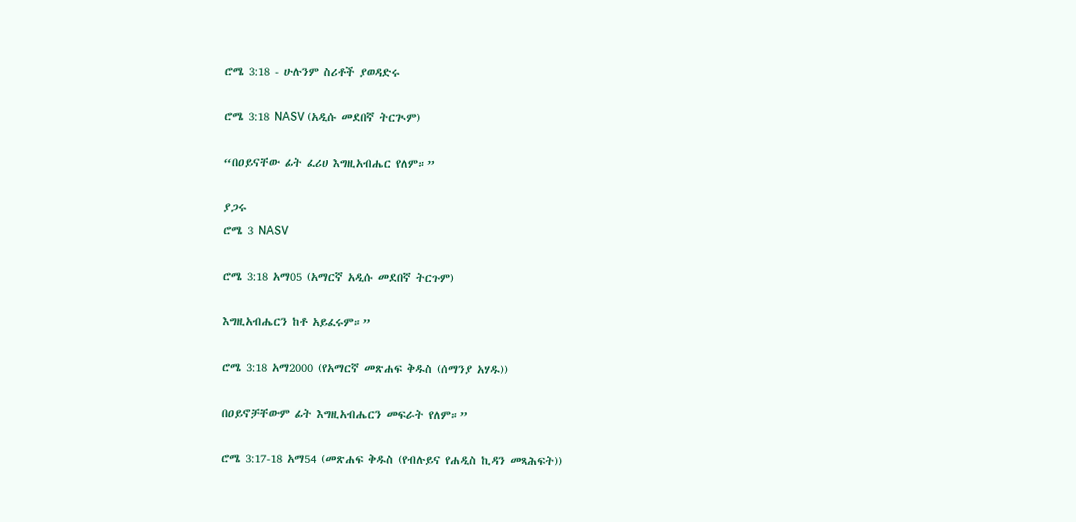ሮሜ 3:18 - ሁሉንም ስሪቶች ያወዳድሩ

ሮሜ 3:18 NASV (አዲሱ መደበኛ ትርጒም)

“በዐይናቸው ፊት ፈሪሀ እግዚአብሔር የለም።”

ያጋሩ
ሮሜ 3 NASV

ሮሜ 3:18 አማ05 (አማርኛ አዲሱ መደበኛ ትርጉም)

እግዚአብሔርን ከቶ አይፈሩም።”

ሮሜ 3:18 አማ2000 (የአማርኛ መጽሐፍ ቅዱስ (ሰማንያ አሃዱ))

በዐይኖቻቸውም ፊት እግዚአብሔርን መፍራት የለም።”

ሮሜ 3:17-18 አማ54 (መጽሐፍ ቅዱስ (የብሉይና የሐዲስ ኪዳን መጻሕፍት))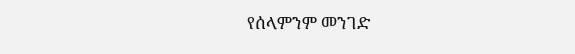የሰላምንም መንገድ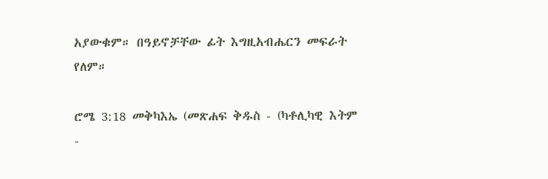አያውቁም። በዓይኖቻቸው ፊት እግዚአብሔርን መፍራት የለም።

ሮሜ 3:18 መቅካእኤ (መጽሐፍ ቅዱስ - (ካቶሊካዊ እትም -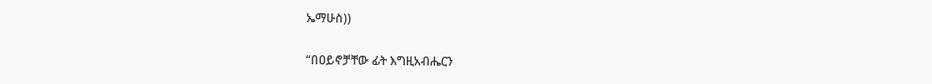ኤማሁስ))

“በዐይኖቻቸው ፊት እግዚአብሔርን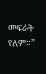መፍራት የለም።”